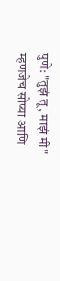पुणे: "तुझं तू, माझं मी" म्हणजेच सोप्या आणि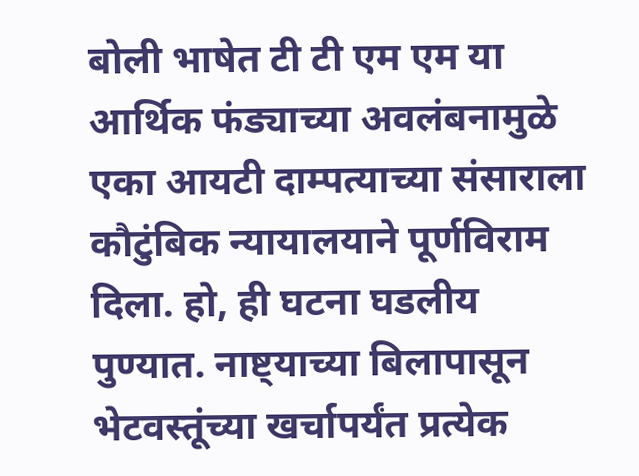बोली भाषेत टी टी एम एम या आर्थिक फंड्याच्या अवलंबनामुळे एका आयटी दाम्पत्याच्या संसाराला कौटुंबिक न्यायालयाने पूर्णविराम दिला. हो, ही घटना घडलीय पुण्यात. नाष्ट्याच्या बिलापासून भेटवस्तूंच्या खर्चापर्यंत प्रत्येक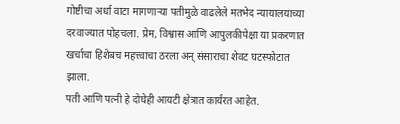गोष्टीचा अर्धा वाटा मागणाऱ्या पतीमुळे वाढलेले मतभेद न्यायालयाच्या दरवाज्यात पोहचला. प्रेम, विश्वास आणि आपुलकीपेक्षा या प्रकरणात खर्चाचा हिशेबच महत्त्वाचा ठरला अन् संसाराचा शेवट घटस्फोटात झाला.
पती आणि पत्नी हे दोघेही आयटी क्षेत्रात कार्यरत आहेत.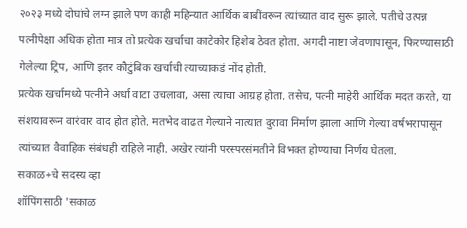२०२३ मध्ये दोघांचे लग्न झाले पण काही महिन्यात आर्थिक बाबींवरून त्यांच्यात वाद सुरू झाले. पतीचे उत्पन्न पत्नीपेक्षा अधिक होता मात्र तो प्रत्येक खर्चाचा काटेकोर हिशेब ठेवत होता. अगदी नाष्टा जेवणापासून, फिरण्यासाठी गेलेल्या ट्रिप, आणि इतर कौटुंबिक खर्चाची त्याच्याकडं नोंद होती.
प्रत्येक खर्चामध्ये पत्नीने अर्धा वाटा उचलावा, असा त्याचा आग्रह होता. तसेच, पत्नी माहेरी आर्थिक मदत करते, या संशयावरून वारंवार वाद होत होते. मतभेद वाढत गेल्याने नात्यात दुरावा निर्माण झाला आणि गेल्या वर्षभरापासून त्यांच्यात वैवाहिक संबंधही राहिले नाही. अखेर त्यांनी परस्परसंमतीने विभक्त होण्याचा निर्णय घेतला.
सकाळ+चे सदस्य व्हा
शॉपिंगसाठी 'सकाळ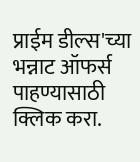प्राईम डील्स'च्या भन्नाट ऑफर्स पाहण्यासाठी क्लिक करा.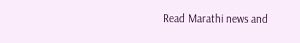Read Marathi news and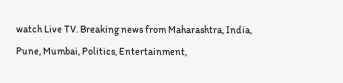watch Live TV. Breaking news from Maharashtra, India, Pune, Mumbai, Politics, Entertainment,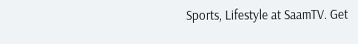Sports, Lifestyle at SaamTV. Get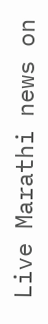Live Marathi news on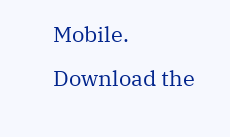Mobile. Download the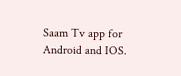Saam Tv app for Android and IOS.